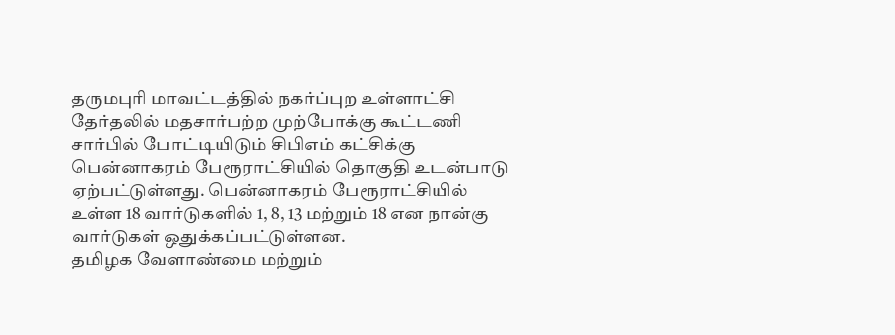தருமபுரி மாவட்டத்தில் நகர்ப்புற உள்ளாட்சி தேர்தலில் மதசார்பற்ற முற்போக்கு கூட்டணி சார்பில் போட்டியிடும் சிபிஎம் கட்சிக்கு பென்னாகரம் பேரூராட்சியில் தொகுதி உடன்பாடு ஏற்பட்டுள்ளது. பென்னாகரம் பேரூராட்சியில் உள்ள 18 வார்டுகளில் 1, 8, 13 மற்றும் 18 என நான்கு வார்டுகள் ஒதுக்கப்பட்டுள்ளன.
தமிழக வேளாண்மை மற்றும்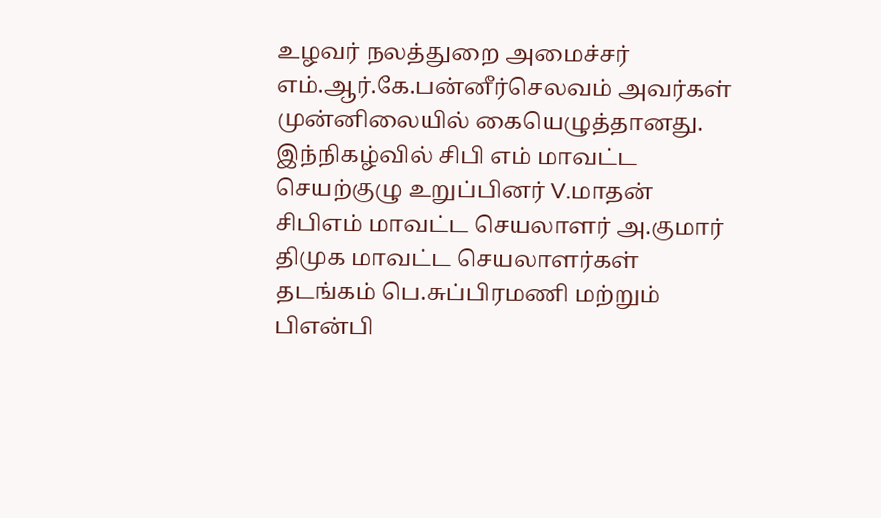உழவர் நலத்துறை அமைச்சர் எம்.ஆர்.கே.பன்னீர்செலவம் அவர்கள் முன்னிலையில் கையெழுத்தானது. இந்நிகழ்வில் சிபி எம் மாவட்ட செயற்குழு உறுப்பினர் V.மாதன் சிபிஎம் மாவட்ட செயலாளர் அ.குமார் திமுக மாவட்ட செயலாளர்கள் தடங்கம் பெ.சுப்பிரமணி மற்றும் பிஎன்பி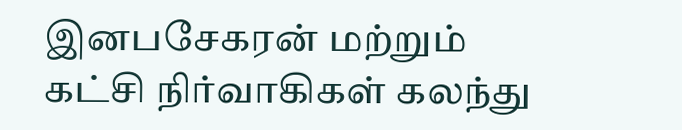இனபசேகரன் மற்றும் கட்சி நிர்வாகிகள் கலந்து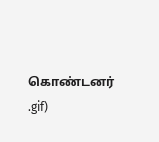கொண்டனர்
.gif)